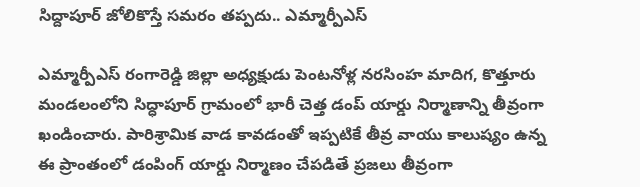సిద్దాపూర్ జోలికొస్తే సమరం తప్పదు.. ఎమ్మార్పీఎస్

ఎమ్మార్పీఎస్ రంగారెడ్డి జిల్లా అధ్యక్షుడు పెంటనోళ్ల నరసింహ మాదిగ, కొత్తూరు మండలంలోని సిద్ధాపూర్ గ్రామంలో భారీ చెత్త డంప్ యార్డు నిర్మాణాన్ని తీవ్రంగా ఖండించారు. పారిశ్రామిక వాడ కావడంతో ఇప్పటికే తీవ్ర వాయు కాలుష్యం ఉన్న ఈ ప్రాంతంలో డంపింగ్ యార్డు నిర్మాణం చేపడితే ప్రజలు తీవ్రంగా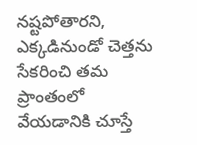నష్టపోతారని, ఎక్కడినుండో చెత్తను సేకరించి తమ ప్రాంతంలో వేయడానికి చూస్తే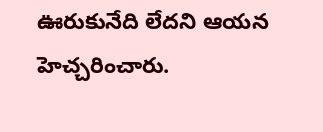ఊరుకునేది లేదని ఆయన హెచ్చరించారు.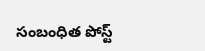సంబంధిత పోస్ట్